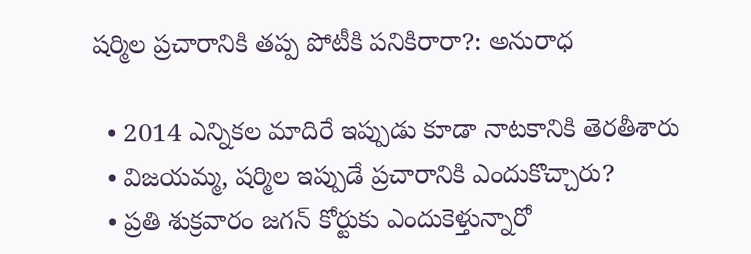షర్మిల ప్రచారానికి తప్ప పోటీకి పనికిరారా?: అనురాధ

  • 2014 ఎన్నికల మాదిరే ఇప్పుడు కూడా నాటకానికి తెరతీశారు
  • విజయమ్మ, షర్మిల ఇప్పుడే ప్రచారానికి ఎందుకొచ్చారు?
  • ప్రతి శుక్రవారం జగన్ కోర్టుకు ఎందుకెళ్తున్నారో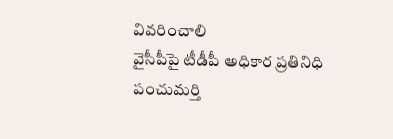వివరించాలి
వైసీపీపై టీడీపీ అధికార ప్రతినిధి పంచుమర్తి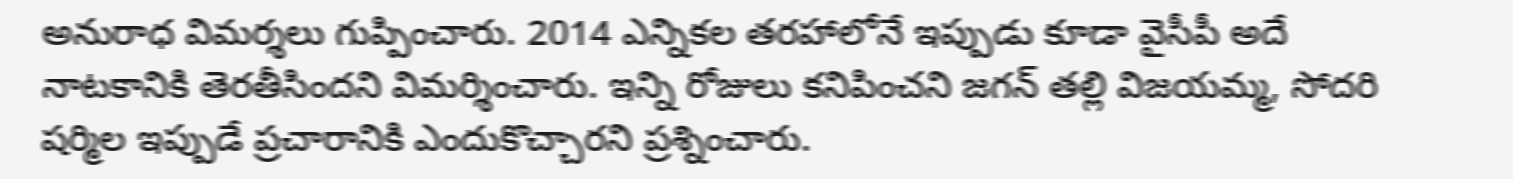అనురాధ విమర్శలు గుప్పించారు. 2014 ఎన్నికల తరహాలోనే ఇప్పుడు కూడా వైసీపీ అదే నాటకానికి తెరతీసిందని విమర్శించారు. ఇన్ని రోజులు కనిపించని జగన్ తల్లి విజయమ్మ, సోదరి షర్మిల ఇప్పుడే ప్రచారానికి ఎందుకొచ్చారని ప్రశ్నించారు.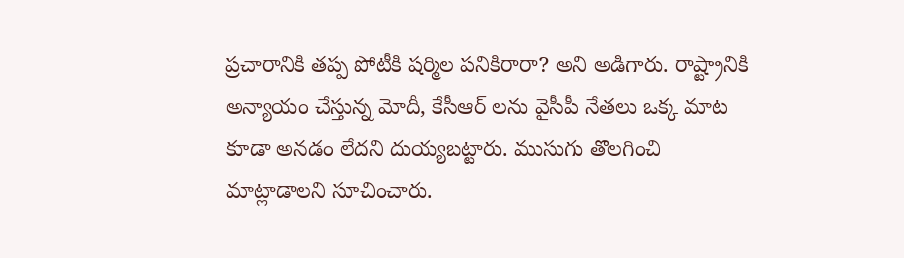ప్రచారానికి తప్ప పోటీకి షర్మిల పనికిరారా? అని అడిగారు. రాష్ట్రానికి అన్యాయం చేస్తున్న మోదీ, కేసీఆర్ లను వైసీపీ నేతలు ఒక్క మాట కూడా అనడం లేదని దుయ్యబట్టారు. ముసుగు తొలగించి మాట్లాడాలని సూచించారు.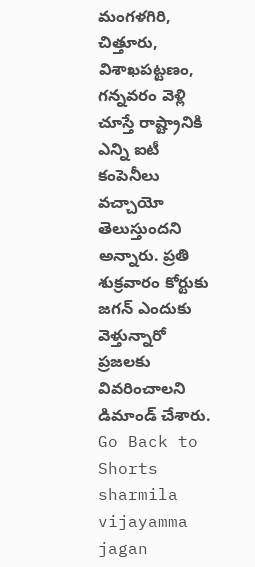మంగళగిరి, చిత్తూరు, విశాఖపట్టణం, గన్నవరం వెళ్లి చూస్తే రాష్ట్రానికి ఎన్ని ఐటీ కంపెనీలు వచ్చాయో తెలుస్తుందని అన్నారు. ప్రతి శుక్రవారం కోర్టుకు జగన్ ఎందుకు వెళ్తున్నారో ప్రజలకు వివరించాలని డిమాండ్ చేశారు.
Go Back to Shorts
sharmila
vijayamma
jagan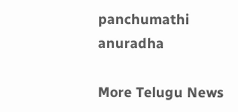panchumathi
anuradha

More Telugu News